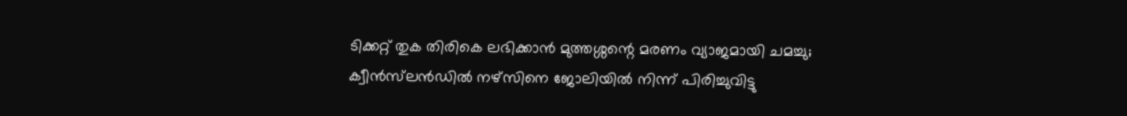ടിക്കറ്റ് തുക തിരികെ ലഭിക്കാൻ മുത്തശ്ശന്റെ മരണം വ്യാജമായി ചമച്ചു; ക്വീൻസ്‌ലൻഡിൽ നഴ്സിനെ ജോലിയിൽ നിന്ന് പിരിച്ചുവിട്ടു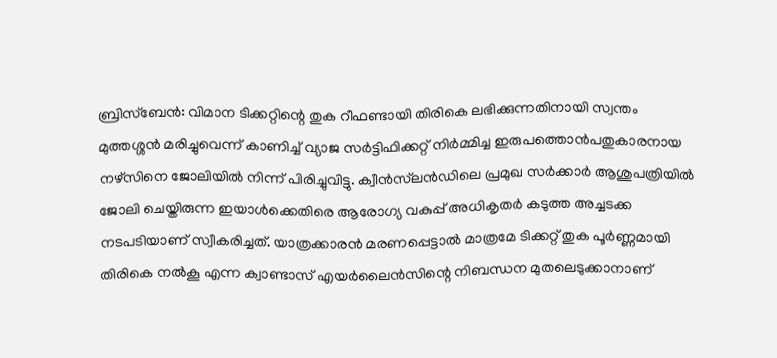ബ്രിസ്ബേൻ: വിമാന ടിക്കറ്റിന്റെ തുക റീഫണ്ടായി തിരികെ ലഭിക്കുന്നതിനായി സ്വന്തം മുത്തശ്ശൻ മരിച്ചുവെന്ന് കാണിച്ച് വ്യാജ സർട്ടിഫിക്കറ്റ് നിർമ്മിച്ച ഇരുപത്തൊൻപതുകാരനായ നഴ്സിനെ ജോലിയിൽ നിന്ന് പിരിച്ചുവിട്ടു. ക്വീൻസ്‌ലൻഡിലെ പ്രമുഖ സർക്കാർ ആശുപത്രിയിൽ ജോലി ചെയ്തിരുന്ന ഇയാൾക്കെതിരെ ആരോഗ്യ വകുപ്പ് അധികൃതർ കടുത്ത അച്ചടക്ക നടപടിയാണ് സ്വീകരിച്ചത്. യാത്രക്കാരൻ മരണപ്പെട്ടാൽ മാത്രമേ ടിക്കറ്റ് തുക പൂർണ്ണമായി തിരികെ നൽകൂ എന്ന ക്വാണ്ടാസ് എയർലൈൻസിന്റെ നിബന്ധന മുതലെടുക്കാനാണ്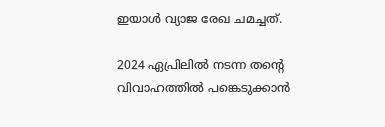ഇയാൾ വ്യാജ രേഖ ചമച്ചത്.

2024 ഏപ്രിലിൽ നടന്ന തന്റെ വിവാഹത്തിൽ പങ്കെടുക്കാൻ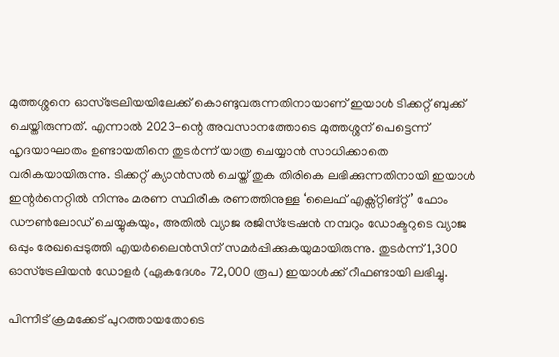മുത്തശ്ശനെ ഓസ്‌ട്രേലിയയിലേക്ക് കൊണ്ടുവരുന്നതിനായാണ് ഇയാൾ ടിക്കറ്റ് ബുക്ക് ചെയ്തിരുന്നത്. എന്നാൽ 2023-ന്റെ അവസാനത്തോടെ മുത്തശ്ശന് പെട്ടെന്ന് ഹൃദയാഘാതം ഉണ്ടായതിനെ തുടർന്ന് യാത്ര ചെയ്യാൻ സാധിക്കാതെ വരികയായിരുന്നു. ടിക്കറ്റ് ക്യാൻസൽ ചെയ്ത് തുക തിരികെ ലഭിക്കുന്നതിനായി ഇയാൾ ഇന്റർനെറ്റിൽ നിന്നും മരണ സ്ഥിരീക രണത്തിനുള്ള ‘ലൈഫ് എക്സ്റ്റിങ്റ്റ്’ ഫോം ഡൗൺലോഡ് ചെയ്യുകയും, അതിൽ വ്യാജ രജിസ്‌ട്രേഷൻ നമ്പറും ഡോക്ടറുടെ വ്യാജ ഒപ്പും രേഖപ്പെടുത്തി എയർലൈൻസിന് സമർപ്പിക്കുകയുമായിരുന്നു. തുടർന്ന് 1,300 ഓസ്‌ട്രേലിയൻ ഡോളർ (ഏകദേശം 72,000 രൂപ) ഇയാൾക്ക് റീഫണ്ടായി ലഭിച്ചു.

പിന്നീട് ക്രമക്കേട് പുറത്തായതോടെ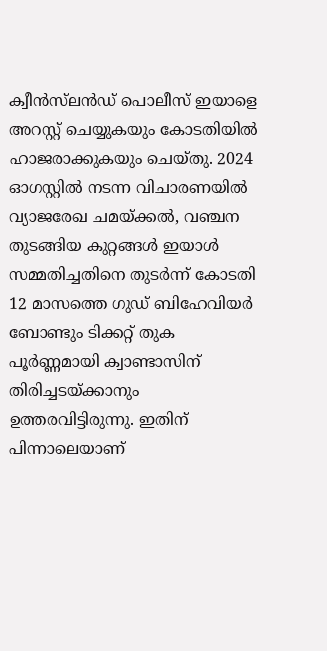ക്വീൻസ്‌ലൻഡ് പൊലീസ് ഇയാളെ അറസ്റ്റ് ചെയ്യുകയും കോടതിയിൽ ഹാജരാക്കുകയും ചെയ്തു. 2024 ഓഗസ്റ്റിൽ നടന്ന വിചാരണയിൽ വ്യാജരേഖ ചമയ്ക്കൽ, വഞ്ചന തുടങ്ങിയ കുറ്റങ്ങൾ ഇയാൾ സമ്മതിച്ചതിനെ തുടർന്ന് കോടതി 12 മാസത്തെ ഗുഡ് ബിഹേവിയർ ബോണ്ടും ടിക്കറ്റ് തുക പൂർണ്ണമായി ക്വാണ്ടാസിന് തിരിച്ചടയ്ക്കാനും ഉത്തരവിട്ടിരുന്നു. ഇതിന് പിന്നാലെയാണ്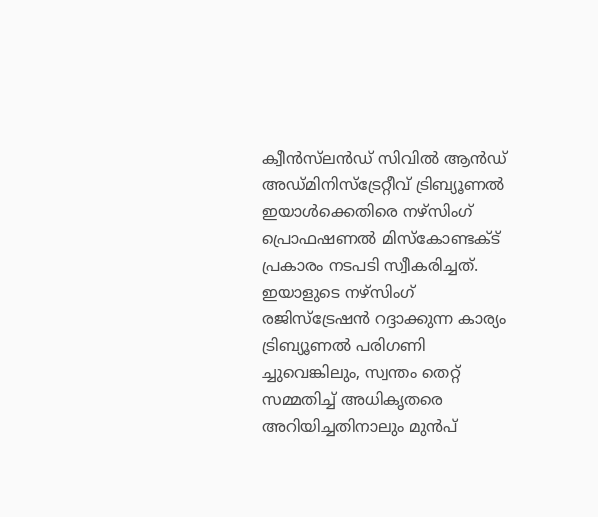ക്വീൻസ്‌ലൻഡ് സിവിൽ ആൻഡ് അഡ്മിനിസ്ട്രേറ്റീവ് ട്രിബ്യൂണൽ ഇയാൾക്കെതിരെ നഴ്സിംഗ് പ്രൊഫഷണൽ മിസ്‌കോണ്ടക്ട് പ്രകാരം നടപടി സ്വീകരിച്ചത്. ഇയാളുടെ നഴ്സിംഗ് രജിസ്‌ട്രേഷൻ റദ്ദാക്കുന്ന കാര്യം ട്രിബ്യൂണൽ പരിഗണി ച്ചുവെങ്കിലും, സ്വന്തം തെറ്റ് സമ്മതിച്ച് അധികൃതരെ അറിയിച്ചതിനാലും മുൻപ്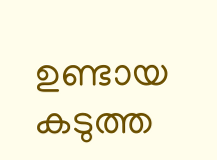ഉണ്ടായ കടുത്ത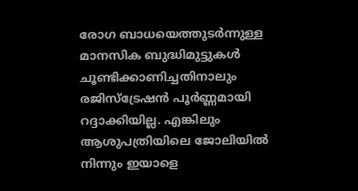രോഗ ബാധയെത്തുടർന്നുള്ള മാനസിക ബുദ്ധിമുട്ടുകൾ ചൂണ്ടിക്കാണിച്ചതിനാലും രജിസ്‌ട്രേഷൻ പൂർണ്ണമായി റദ്ദാക്കിയില്ല. എങ്കിലും ആശുപത്രിയിലെ ജോലിയിൽ നിന്നും ഇയാളെ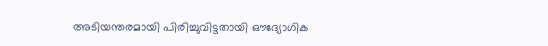അടിയന്തരമായി പിരിച്ചുവിട്ടതായി ഔദ്യോഗിക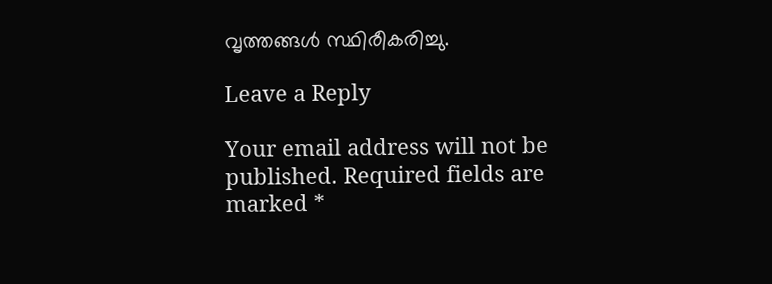വൃത്തങ്ങൾ സ്ഥിരീകരിച്ചു.

Leave a Reply

Your email address will not be published. Required fields are marked *